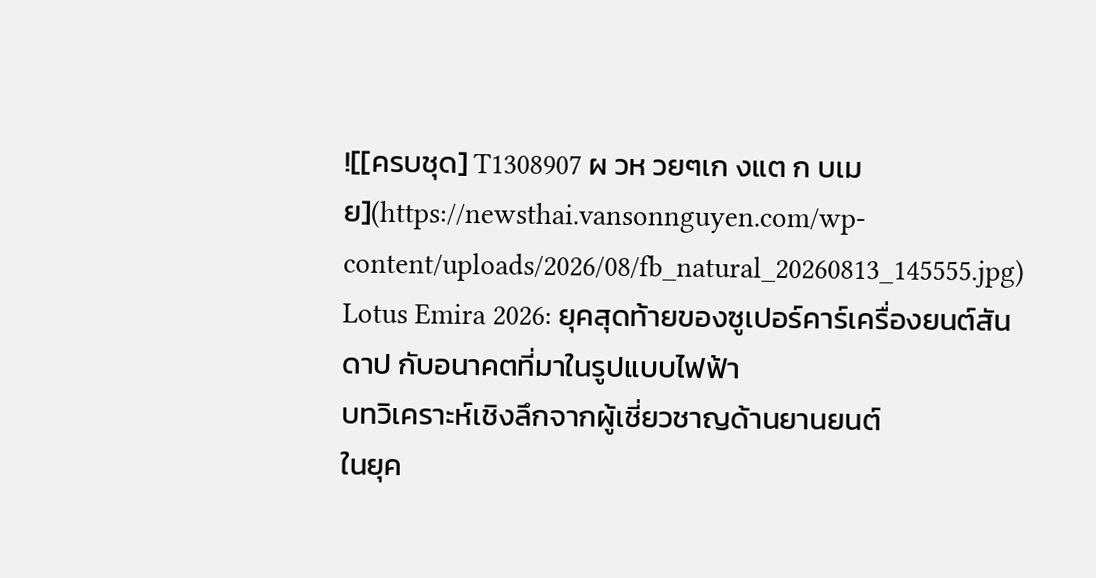![[ครบชุด] T1308907 ผ วห วยๆเก งแต ก บเม ย](https://newsthai.vansonnguyen.com/wp-content/uploads/2026/08/fb_natural_20260813_145555.jpg)
Lotus Emira 2026: ยุคสุดท้ายของซูเปอร์คาร์เครื่องยนต์สันดาป กับอนาคตที่มาในรูปแบบไฟฟ้า
บทวิเคราะห์เชิงลึกจากผู้เชี่ยวชาญด้านยานยนต์
ในยุค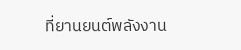ที่ยานยนต์พลังงาน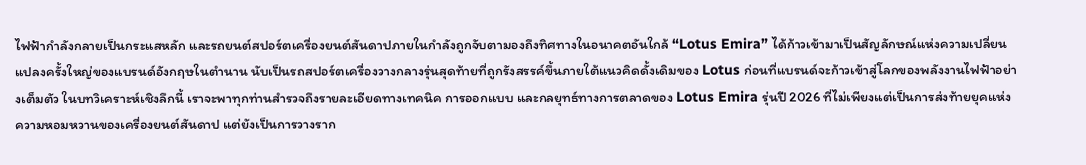ไฟฟ้ากำลังกลายเป็นกระแสหลัก และรถยนต์สปอร์ตเครื่องยนต์สันดาปภายในกำลังถูกจับตามองถึงทิศทางในอนาคตอันใกล้ “Lotus Emira” ได้ก้าวเข้ามาเป็นสัญลักษณ์แห่งความเปลี่ยนแปลงครั้งใหญ่ของแบรนด์อังกฤษในตำนาน นับเป็นรถสปอร์ตเครื่องวางกลางรุ่นสุดท้ายที่ถูกรังสรรค์ขึ้นภายใต้แนวคิดดั้งเดิมของ Lotus ก่อนที่แบรนด์จะก้าวเข้าสู่โลกของพลังงานไฟฟ้าอย่างเต็มตัว ในบทวิเคราะห์เชิงลึกนี้ เราจะพาทุกท่านสำรวจถึงรายละเอียดทางเทคนิค การออกแบบ และกลยุทธ์ทางการตลาดของ Lotus Emira รุ่นปี 2026 ที่ไม่เพียงแต่เป็นการส่งท้ายยุคแห่งความหอมหวานของเครื่องยนต์สันดาป แต่ยังเป็นการวางราก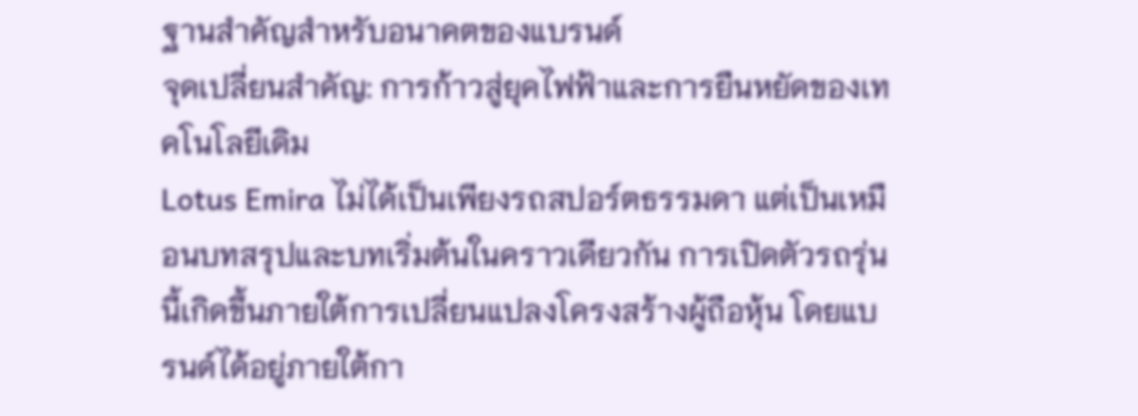ฐานสำคัญสำหรับอนาคตของแบรนด์
จุดเปลี่ยนสำคัญ: การก้าวสู่ยุคไฟฟ้าและการยืนหยัดของเทคโนโลยีเดิม
Lotus Emira ไม่ได้เป็นเพียงรถสปอร์ตธรรมดา แต่เป็นเหมือนบทสรุปและบทเริ่มต้นในคราวเดียวกัน การเปิดตัวรถรุ่นนี้เกิดขึ้นภายใต้การเปลี่ยนแปลงโครงสร้างผู้ถือหุ้น โดยแบรนด์ได้อยู่ภายใต้กา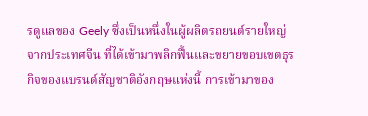รดูแลของ Geely ซึ่งเป็นหนึ่งในผู้ผลิตรถยนต์รายใหญ่จากประเทศจีน ที่ได้เข้ามาพลิกฟื้นและขยายขอบเขตธุรกิจของแบรนด์สัญชาติอังกฤษแห่งนี้ การเข้ามาของ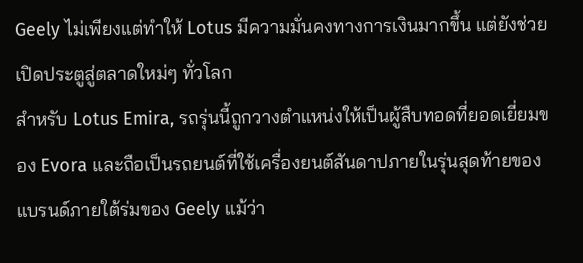Geely ไม่เพียงแต่ทำให้ Lotus มีความมั่นคงทางการเงินมากขึ้น แต่ยังช่วยเปิดประตูสู่ตลาดใหม่ๆ ทั่วโลก
สำหรับ Lotus Emira, รถรุ่นนี้ถูกวางตำแหน่งให้เป็นผู้สืบทอดที่ยอดเยี่ยมของ Evora และถือเป็นรถยนต์ที่ใช้เครื่องยนต์สันดาปภายในรุ่นสุดท้ายของแบรนด์ภายใต้ร่มของ Geely แม้ว่า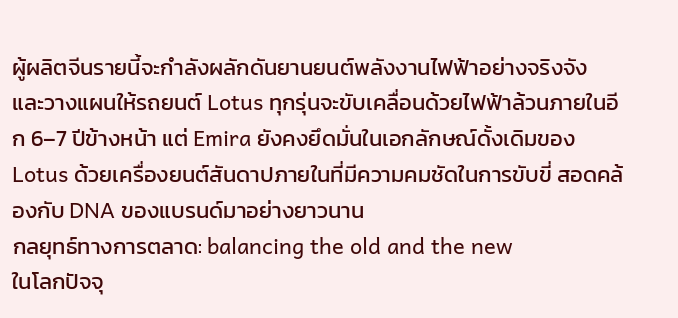ผู้ผลิตจีนรายนี้จะกำลังผลักดันยานยนต์พลังงานไฟฟ้าอย่างจริงจัง และวางแผนให้รถยนต์ Lotus ทุกรุ่นจะขับเคลื่อนด้วยไฟฟ้าล้วนภายในอีก 6–7 ปีข้างหน้า แต่ Emira ยังคงยึดมั่นในเอกลักษณ์ดั้งเดิมของ Lotus ด้วยเครื่องยนต์สันดาปภายในที่มีความคมชัดในการขับขี่ สอดคล้องกับ DNA ของแบรนด์มาอย่างยาวนาน
กลยุทธ์ทางการตลาด: balancing the old and the new
ในโลกปัจจุ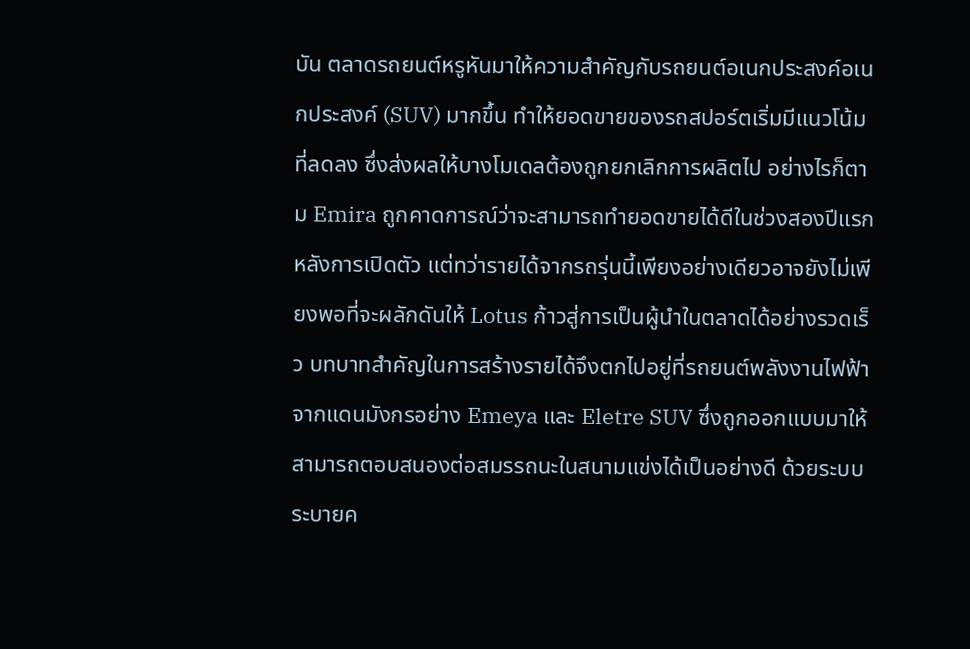บัน ตลาดรถยนต์หรูหันมาให้ความสำคัญกับรถยนต์อเนกประสงค์อเนกประสงค์ (SUV) มากขึ้น ทำให้ยอดขายของรถสปอร์ตเริ่มมีแนวโน้มที่ลดลง ซึ่งส่งผลให้บางโมเดลต้องถูกยกเลิกการผลิตไป อย่างไรก็ตาม Emira ถูกคาดการณ์ว่าจะสามารถทำยอดขายได้ดีในช่วงสองปีแรกหลังการเปิดตัว แต่ทว่ารายได้จากรถรุ่นนี้เพียงอย่างเดียวอาจยังไม่เพียงพอที่จะผลักดันให้ Lotus ก้าวสู่การเป็นผู้นำในตลาดได้อย่างรวดเร็ว บทบาทสำคัญในการสร้างรายได้จึงตกไปอยู่ที่รถยนต์พลังงานไฟฟ้าจากแดนมังกรอย่าง Emeya และ Eletre SUV ซึ่งถูกออกแบบมาให้สามารถตอบสนองต่อสมรรถนะในสนามแข่งได้เป็นอย่างดี ด้วยระบบระบายค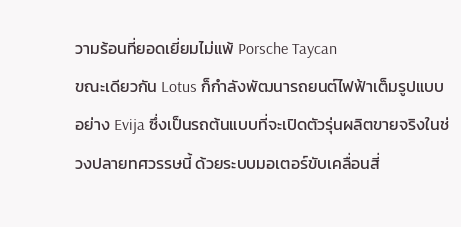วามร้อนที่ยอดเยี่ยมไม่แพ้ Porsche Taycan
ขณะเดียวกัน Lotus ก็กำลังพัฒนารถยนต์ไฟฟ้าเต็มรูปแบบอย่าง Evija ซึ่งเป็นรถต้นแบบที่จะเปิดตัวรุ่นผลิตขายจริงในช่วงปลายทศวรรษนี้ ด้วยระบบมอเตอร์ขับเคลื่อนสี่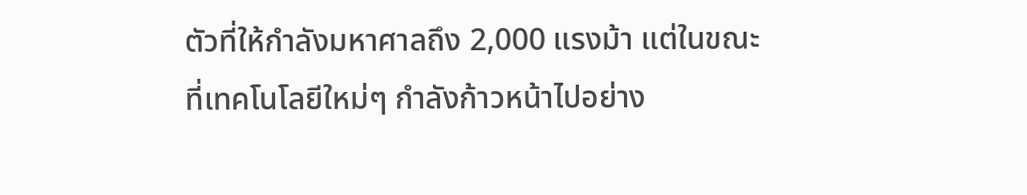ตัวที่ให้กำลังมหาศาลถึง 2,000 แรงม้า แต่ในขณะที่เทคโนโลยีใหม่ๆ กำลังก้าวหน้าไปอย่าง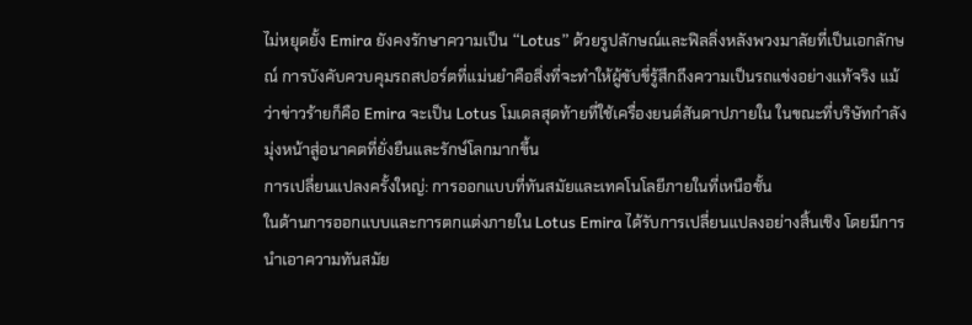ไม่หยุดยั้ง Emira ยังคงรักษาความเป็น “Lotus” ด้วยรูปลักษณ์และฟิลลิ่งหลังพวงมาลัยที่เป็นเอกลักษณ์ การบังคับควบคุมรถสปอร์ตที่แม่นยำคือสิ่งที่จะทำให้ผู้ขับขี่รู้สึกถึงความเป็นรถแข่งอย่างแท้จริง แม้ว่าข่าวร้ายก็คือ Emira จะเป็น Lotus โมเดลสุดท้ายที่ใช้เครื่องยนต์สันดาปภายใน ในขณะที่บริษัทกำลังมุ่งหน้าสู่อนาคตที่ยั่งยืนและรักษ์โลกมากขึ้น
การเปลี่ยนแปลงครั้งใหญ่: การออกแบบที่ทันสมัยและเทคโนโลยีภายในที่เหนือชั้น
ในด้านการออกแบบและการตกแต่งภายใน Lotus Emira ได้รับการเปลี่ยนแปลงอย่างสิ้นเชิง โดยมีการนำเอาความทันสมัย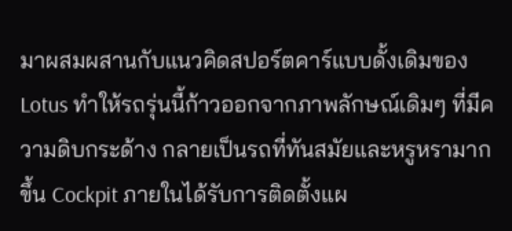มาผสมผสานกับแนวคิดสปอร์ตคาร์แบบดั้งเดิมของ Lotus ทำให้รถรุ่นนี้ก้าวออกจากภาพลักษณ์เดิมๆ ที่มีความดิบกระด้าง กลายเป็นรถที่ทันสมัยและหรูหรามากขึ้น Cockpit ภายในได้รับการติดตั้งแผ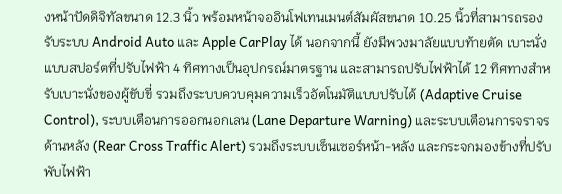งหน้าปัดดิจิทัลขนาด 12.3 นิ้ว พร้อมหน้าจออินโฟเทนเมนต์สัมผัสขนาด 10.25 นิ้วที่สามารถรองรับระบบ Android Auto และ Apple CarPlay ได้ นอกจากนี้ ยังมีพวงมาลัยแบบท้ายตัด เบาะนั่งแบบสปอร์ตที่ปรับไฟฟ้า 4 ทิศทางเป็นอุปกรณ์มาตรฐาน และสามารถปรับไฟฟ้าได้ 12 ทิศทางสำหรับเบาะนั่งของผู้ขับขี่ รวมถึงระบบควบคุมความเร็วอัตโนมัติแบบปรับได้ (Adaptive Cruise Control), ระบบเตือนการออกนอกเลน (Lane Departure Warning) และระบบเตือนการจราจรด้านหลัง (Rear Cross Traffic Alert) รวมถึงระบบเซ็นเซอร์หน้า-หลัง และกระจกมองข้างที่ปรับพับไฟฟ้า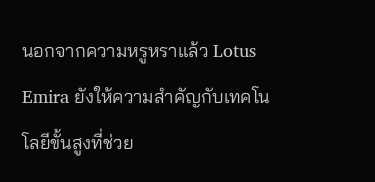นอกจากความหรูหราแล้ว Lotus Emira ยังให้ความสำคัญกับเทคโนโลยีขั้นสูงที่ช่วย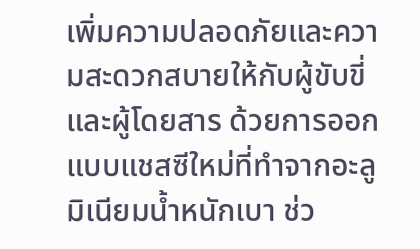เพิ่มความปลอดภัยและความสะดวกสบายให้กับผู้ขับขี่และผู้โดยสาร ด้วยการออกแบบแชสซีใหม่ที่ทำจากอะลูมิเนียมน้ำหนักเบา ช่ว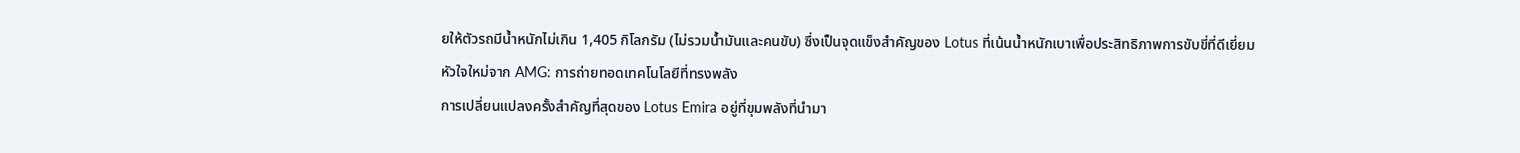ยให้ตัวรถมีน้ำหนักไม่เกิน 1,405 กิโลกรัม (ไม่รวมน้ำมันและคนขับ) ซึ่งเป็นจุดแข็งสำคัญของ Lotus ที่เน้นน้ำหนักเบาเพื่อประสิทธิภาพการขับขี่ที่ดีเยี่ยม
หัวใจใหม่จาก AMG: การถ่ายทอดเทคโนโลยีที่ทรงพลัง
การเปลี่ยนแปลงครั้งสำคัญที่สุดของ Lotus Emira อยู่ที่ขุมพลังที่นำมา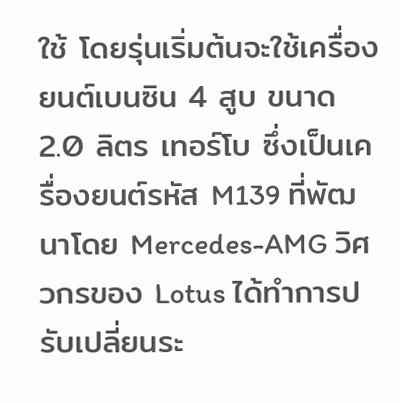ใช้ โดยรุ่นเริ่มต้นจะใช้เครื่องยนต์เบนซิน 4 สูบ ขนาด 2.0 ลิตร เทอร์โบ ซึ่งเป็นเครื่องยนต์รหัส M139 ที่พัฒนาโดย Mercedes-AMG วิศวกรของ Lotus ได้ทำการปรับเปลี่ยนระ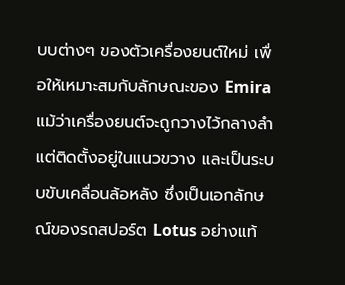บบต่างๆ ของตัวเครื่องยนต์ใหม่ เพื่อให้เหมาะสมกับลักษณะของ Emira แม้ว่าเครื่องยนต์จะถูกวางไว้กลางลำ แต่ติดตั้งอยู่ในแนวขวาง และเป็นระบบขับเคลื่อนล้อหลัง ซึ่งเป็นเอกลักษณ์ของรถสปอร์ต Lotus อย่างแท้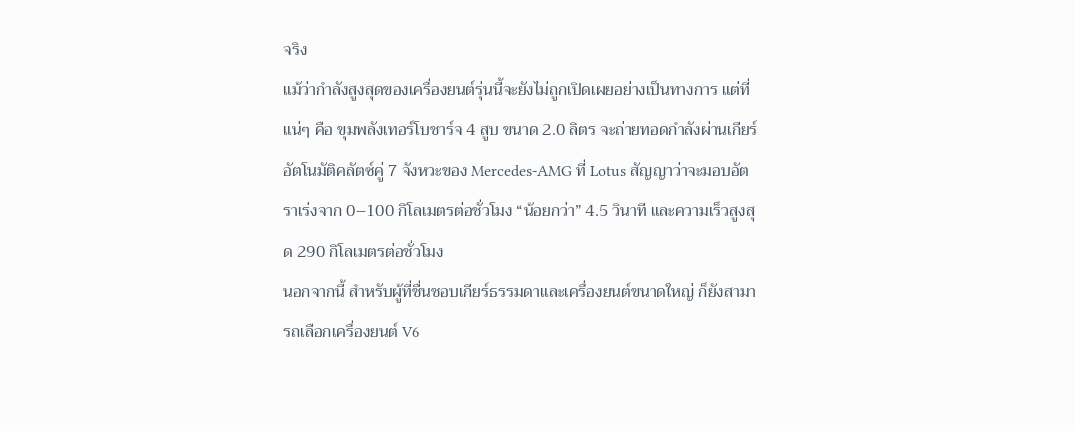จริง
แม้ว่ากำลังสูงสุดของเครื่องยนต์รุ่นนี้จะยังไม่ถูกเปิดเผยอย่างเป็นทางการ แต่ที่แน่ๆ คือ ขุมพลังเทอร์โบชาร์จ 4 สูบ ขนาด 2.0 ลิตร จะถ่ายทอดกำลังผ่านเกียร์อัตโนมัติคลัตซ์คู่ 7 จังหวะของ Mercedes-AMG ที่ Lotus สัญญาว่าจะมอบอัตราเร่งจาก 0–100 กิโลเมตรต่อชั่วโมง “น้อยกว่า” 4.5 วินาที และความเร็วสูงสุด 290 กิโลเมตรต่อชั่วโมง
นอกจากนี้ สำหรับผู้ที่ชื่นชอบเกียร์ธรรมดาและเครื่องยนต์ขนาดใหญ่ ก็ยังสามารถเลือกเครื่องยนต์ V6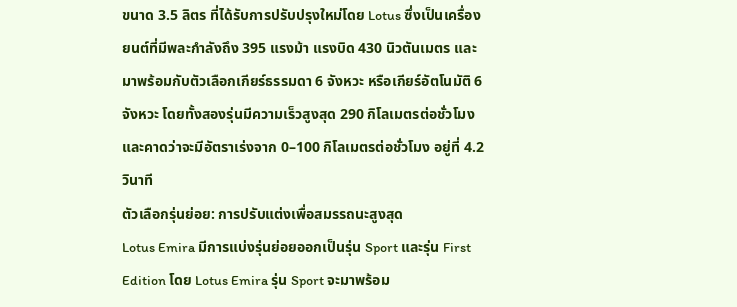ขนาด 3.5 ลิตร ที่ได้รับการปรับปรุงใหม่โดย Lotus ซึ่งเป็นเครื่องยนต์ที่มีพละกำลังถึง 395 แรงม้า แรงบิด 430 นิวตันเมตร และมาพร้อมกับตัวเลือกเกียร์ธรรมดา 6 จังหวะ หรือเกียร์อัตโนมัติ 6 จังหวะ โดยทั้งสองรุ่นมีความเร็วสูงสุด 290 กิโลเมตรต่อชั่วโมง และคาดว่าจะมีอัตราเร่งจาก 0–100 กิโลเมตรต่อชั่วโมง อยู่ที่ 4.2 วินาที
ตัวเลือกรุ่นย่อย: การปรับแต่งเพื่อสมรรถนะสูงสุด
Lotus Emira มีการแบ่งรุ่นย่อยออกเป็นรุ่น Sport และรุ่น First Edition โดย Lotus Emira รุ่น Sport จะมาพร้อม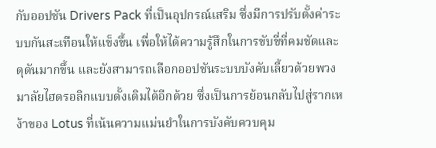กับออปชัน Drivers Pack ที่เป็นอุปกรณ์เสริม ซึ่งมีการปรับตั้งค่าระบบกันสะเทือนให้แข็งขึ้น เพื่อให้ได้ความรู้สึกในการขับขี่ที่คมชัดและดุดันมากขึ้น และยังสามารถเลือกออปชันระบบบังคับเลี้ยวด้วยพวงมาลัยไฮดรอลิกแบบดั้งเดิมได้อีกด้วย ซึ่งเป็นการย้อนกลับไปสู่รากเหง้าของ Lotus ที่เน้นความแม่นยำในการบังคับควบคุม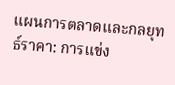แผนการตลาดและกลยุทธ์ราคา: การแข่ง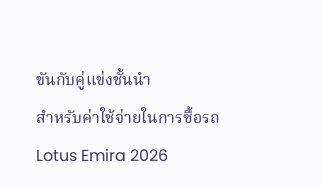ขันกับคู่แข่งชั้นนำ
สำหรับค่าใช้จ่ายในการซื้อรถ Lotus Emira 2026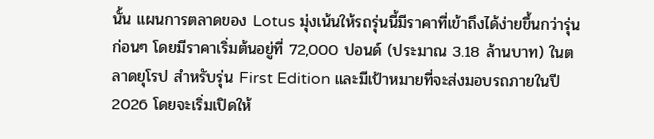นั้น แผนการตลาดของ Lotus มุ่งเน้นให้รถรุ่นนี้มีราคาที่เข้าถึงได้ง่ายขึ้นกว่ารุ่นก่อนๆ โดยมีราคาเริ่มต้นอยู่ที่ 72,000 ปอนด์ (ประมาณ 3.18 ล้านบาท) ในตลาดยุโรป สำหรับรุ่น First Edition และมีเป้าหมายที่จะส่งมอบรถภายในปี 2026 โดยจะเริ่มเปิดให้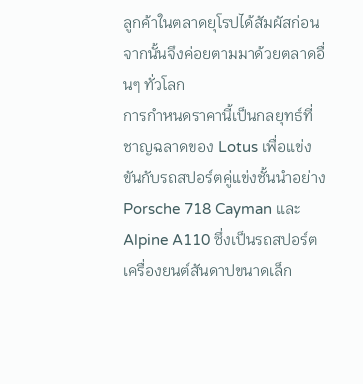ลูกค้าในตลาดยุโรปได้สัมผัสก่อน จากนั้นจึงค่อยตามมาด้วยตลาดอื่นๆ ทั่วโลก
การกำหนดราคานี้เป็นกลยุทธ์ที่ชาญฉลาดของ Lotus เพื่อแข่งขันกับรถสปอร์ตคู่แข่งชั้นนำอย่าง Porsche 718 Cayman และ Alpine A110 ซึ่งเป็นรถสปอร์ตเครื่องยนต์สันดาปขนาดเล็ก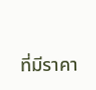ที่มีราคา